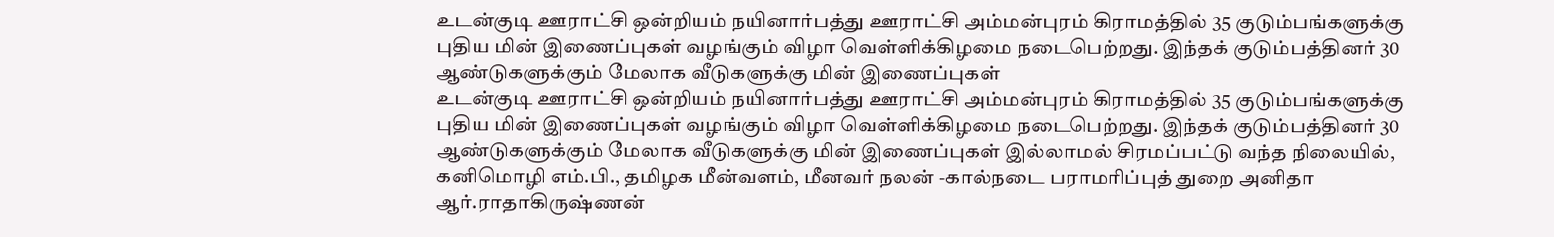உடன்குடி ஊராட்சி ஒன்றியம் நயினார்பத்து ஊராட்சி அம்மன்புரம் கிராமத்தில் 35 குடும்பங்களுக்கு புதிய மின் இணைப்புகள் வழங்கும் விழா வெள்ளிக்கிழமை நடைபெற்றது. இந்தக் குடும்பத்தினர் 30 ஆண்டுகளுக்கும் மேலாக வீடுகளுக்கு மின் இணைப்புகள்
உடன்குடி ஊராட்சி ஒன்றியம் நயினார்பத்து ஊராட்சி அம்மன்புரம் கிராமத்தில் 35 குடும்பங்களுக்கு புதிய மின் இணைப்புகள் வழங்கும் விழா வெள்ளிக்கிழமை நடைபெற்றது. இந்தக் குடும்பத்தினர் 30 ஆண்டுகளுக்கும் மேலாக வீடுகளுக்கு மின் இணைப்புகள் இல்லாமல் சிரமப்பட்டு வந்த நிலையில், கனிமொழி எம்.பி., தமிழக மீன்வளம், மீனவர் நலன் -கால்நடை பராமரிப்புத் துறை அனிதா ஆர்.ராதாகிருஷ்ணன்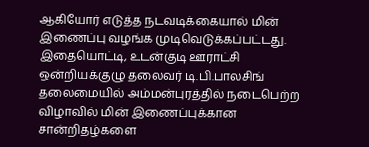ஆகியோர் எடுத்த நடவடிக்கையால் மின் இணைப்பு வழங்க முடிவெடுக்கப்பட்டது.
இதையொட்டி, உடன்குடி ஊராட்சி ஒன்றியக்குழு தலைவர் டி.பி.பாலசிங் தலைமையில் அம்மன்புரத்தில் நடைபெற்ற விழாவில் மின் இணைப்புக்கான சான்றிதழ்களை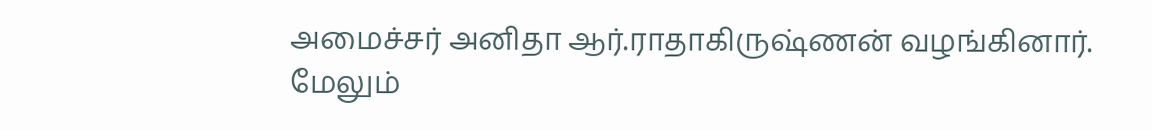அமைச்சர் அனிதா ஆர்.ராதாகிருஷ்ணன் வழங்கினார். மேலும்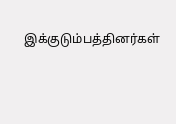இக்குடும்பத்தினர்கள்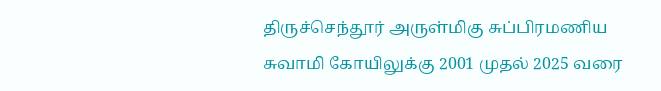திருச்செந்தூர் அருள்மிகு சுப்பிரமணிய சுவாமி கோயிலுக்கு 2001 முதல் 2025 வரை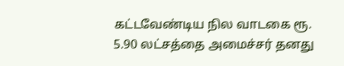கட்டவேண்டிய நில வாடகை ரூ. 5.90 லட்சத்தை அமைச்சர் தனது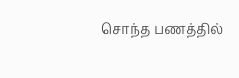சொந்த பணத்தில்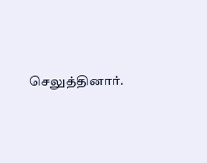செலுத்தினார்.